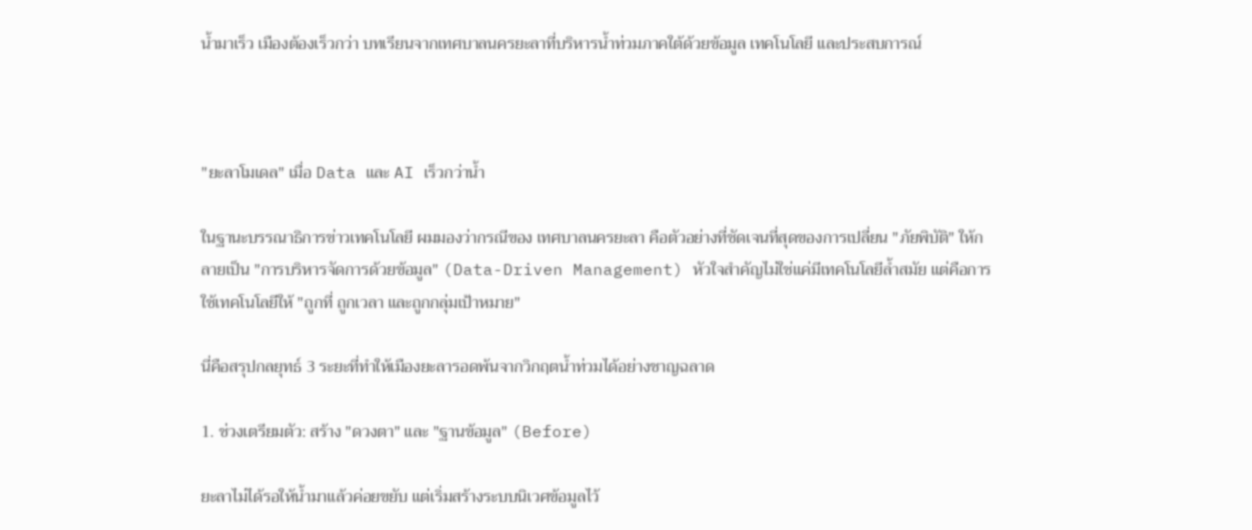น้ำมาเร็ว เมืองต้องเร็วกว่า บทเรียนจากเทศบาลนครยะลาที่บริหารน้ำท่วมภาคใต้ด้วยข้อมูล เทคโนโลยี และประสบการณ์



"ยะลาโมเดล" เมื่อ Data และ AI เร็วกว่าน้ำ

ในฐานะบรรณาธิการข่าวเทคโนโลยี ผมมองว่ากรณีของ เทศบาลนครยะลา คือตัวอย่างที่ชัดเจนที่สุดของการเปลี่ยน "ภัยพิบัติ" ให้กลายเป็น "การบริหารจัดการด้วยข้อมูล" (Data-Driven Management) หัวใจสำคัญไม่ใช่แค่มีเทคโนโลยีล้ำสมัย แต่คือการใช้เทคโนโลยีให้ "ถูกที่ ถูกเวลา และถูกกลุ่มเป้าหมาย"

นี่คือสรุปกลยุทธ์ 3 ระยะที่ทำให้เมืองยะลารอดพ้นจากวิกฤตน้ำท่วมได้อย่างชาญฉลาด

1. ช่วงเตรียมตัว: สร้าง "ดวงตา" และ "ฐานข้อมูล" (Before)

ยะลาไม่ได้รอให้น้ำมาแล้วค่อยขยับ แต่เริ่มสร้างระบบนิเวศข้อมูลไว้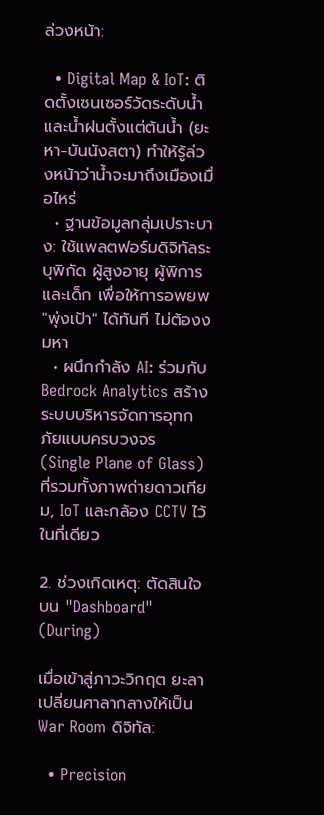ล่วงหน้า:

  • Digital Map & IoT: ติดตั้งเซนเซอร์วัดระดับน้ำและน้ำฝนตั้งแต่ต้นน้ำ (ยะหา-บันนังสตา) ทำให้รู้ล่วงหน้าว่าน้ำจะมาถึงเมืองเมื่อไหร่
  • ฐานข้อมูลกลุ่มเปราะบาง: ใช้แพลตฟอร์มดิจิทัลระบุพิกัด ผู้สูงอายุ ผู้พิการ และเด็ก เพื่อให้การอพยพ "พุ่งเป้า" ได้ทันที ไม่ต้องงมหา
  • ผนึกกำลัง AI: ร่วมกับ Bedrock Analytics สร้างระบบบริหารจัดการอุทกภัยแบบครบวงจร (Single Plane of Glass) ที่รวมทั้งภาพถ่ายดาวเทียม, IoT และกล้อง CCTV ไว้ในที่เดียว

2. ช่วงเกิดเหตุ: ตัดสินใจบน "Dashboard" (During)

เมื่อเข้าสู่ภาวะวิกฤต ยะลาเปลี่ยนศาลากลางให้เป็น War Room ดิจิทัล:

  • Precision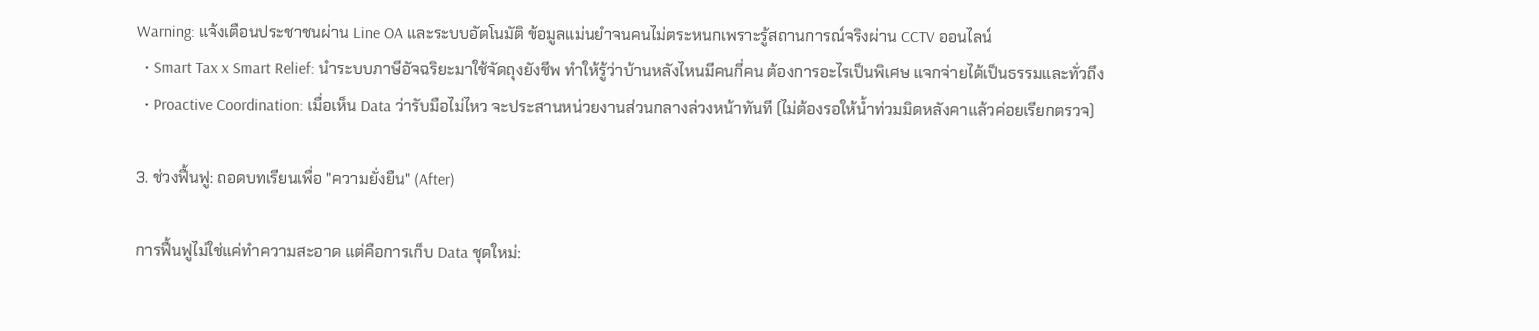Warning: แจ้งเตือนประชาชนผ่าน Line OA และระบบอัตโนมัติ ข้อมูลแม่นยำจนคนไม่ตระหนกเพราะรู้สถานการณ์จริงผ่าน CCTV ออนไลน์
  • Smart Tax x Smart Relief: นำระบบภาษีอัจฉริยะมาใช้จัดถุงยังชีพ ทำให้รู้ว่าบ้านหลังไหนมีคนกี่คน ต้องการอะไรเป็นพิเศษ แจกจ่ายได้เป็นธรรมและทั่วถึง
  • Proactive Coordination: เมื่อเห็น Data ว่ารับมือไม่ไหว จะประสานหน่วยงานส่วนกลางล่วงหน้าทันที (ไม่ต้องรอให้น้ำท่วมมิดหลังคาแล้วค่อยเรียกตรวจ)

3. ช่วงฟื้นฟู: ถอดบทเรียนเพื่อ "ความยั่งยืน" (After)

การฟื้นฟูไม่ใช่แค่ทำความสะอาด แต่คือการเก็บ Data ชุดใหม่: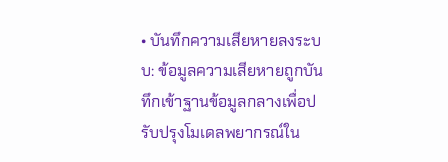• บันทึกความเสียหายลงระบบ: ข้อมูลความเสียหายถูกบันทึกเข้าฐานข้อมูลกลางเพื่อปรับปรุงโมเดลพยากรณ์ใน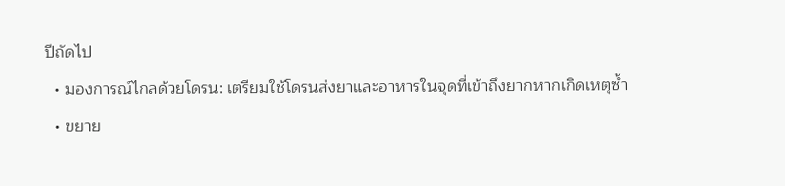ปีถัดไป
  • มองการณ์ไกลด้วยโดรน: เตรียมใช้โดรนส่งยาและอาหารในจุดที่เข้าถึงยากหากเกิดเหตุซ้ำ
  • ขยาย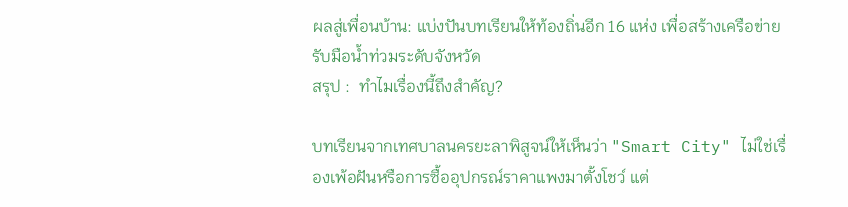ผลสู่เพื่อนบ้าน: แบ่งปันบทเรียนให้ท้องถิ่นอีก 16 แห่ง เพื่อสร้างเครือข่ายรับมือน้ำท่วมระดับจังหวัด
สรุป :  ทำไมเรื่องนี้ถึงสำคัญ?

บทเรียนจากเทศบาลนครยะลาพิสูจน์ให้เห็นว่า "Smart City" ไม่ใช่เรื่องเพ้อฝันหรือการซื้ออุปกรณ์ราคาแพงมาตั้งโชว์ แต่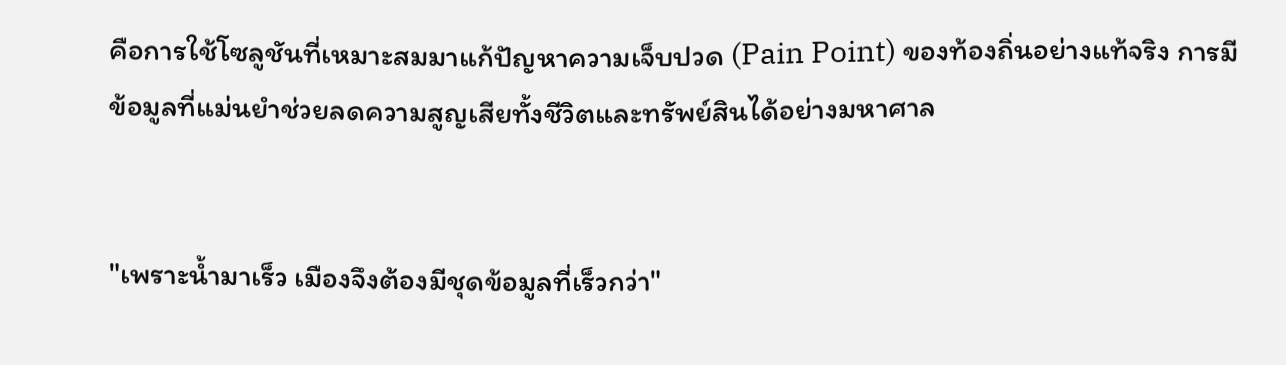คือการใช้โซลูชันที่เหมาะสมมาแก้ปัญหาความเจ็บปวด (Pain Point) ของท้องถิ่นอย่างแท้จริง การมีข้อมูลที่แม่นยำช่วยลดความสูญเสียทั้งชีวิตและทรัพย์สินได้อย่างมหาศาล


"เพราะน้ำมาเร็ว เมืองจึงต้องมีชุดข้อมูลที่เร็วกว่า"